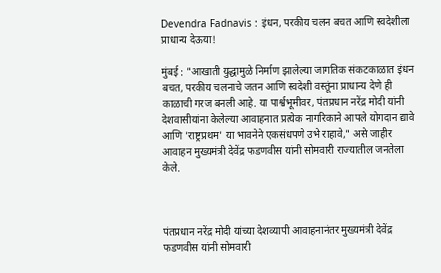Devendra Fadnavis : इंधन, परकीय चलन बचत आणि स्वदेशीला प्राधान्य देऊया!

मुंबई : "आखाती युद्धामुळे निर्माण झालेल्या जागतिक संकटकाळात इंधन बचत, परकीय चलनाचे जतन आणि स्वदेशी वस्तूंना प्राधान्य देणे ही काळाची गरज बनली आहे. या पार्श्वभूमीवर, पंतप्रधान नरेंद्र मोदी यांनी देशवासीयांना केलेल्या आवाहनात प्रत्येक नागरिकाने आपले योगदान द्यावे आणि 'राष्ट्रप्रथम' या भावनेने एकसंधपणे उभे राहावे," असे जाहीर आवाहन मुख्यमंत्री देवेंद्र फडणवीस यांनी सोमवारी राज्यातील जनतेला केले.



पंतप्रधान नरेंद्र मोदी यांच्या देशव्यापी आवाहनानंतर मुख्यमंत्री देवेंद्र फडणवीस यांनी सोमवारी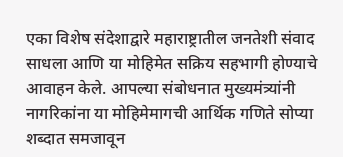एका विशेष संदेशाद्वारे महाराष्ट्रातील जनतेशी संवाद साधला आणि या मोहिमेत सक्रिय सहभागी होण्याचे आवाहन केले. आपल्या संबोधनात मुख्यमंत्र्यांनी नागरिकांना या मोहिमेमागची आर्थिक गणिते सोप्या शब्दात समजावून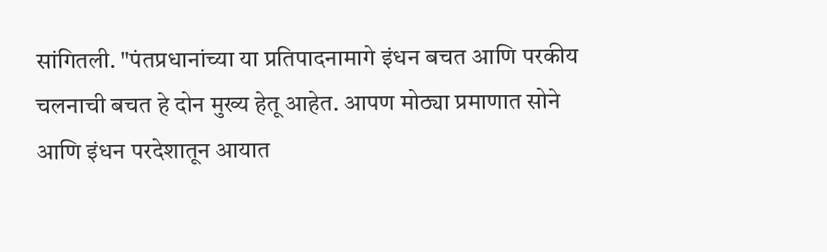सांगितली. "पंतप्रधानांच्या या प्रतिपादनामागे इंधन बचत आणि परकीय चलनाची बचत हे दोन मुख्य हेतू आहेत. आपण मोठ्या प्रमाणात सोने आणि इंधन परदेशातून आयात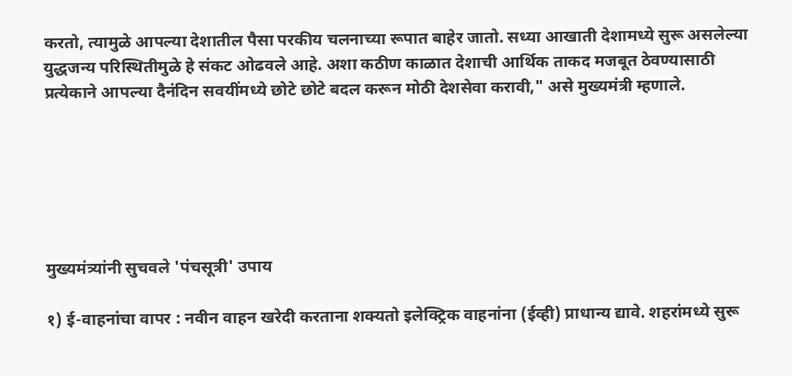करतो, त्यामुळे आपल्या देशातील पैसा परकीय चलनाच्या रूपात बाहेर जातो. सध्या आखाती देशामध्ये सुरू असलेल्या युद्धजन्य परिस्थितीमुळे हे संकट ओढवले आहे. अशा कठीण काळात देशाची आर्थिक ताकद मजबूत ठेवण्यासाठी प्रत्येकाने आपल्या दैनंदिन सवयींमध्ये छोटे छोटे बदल करून मोठी देशसेवा करावी," असे मुख्यमंत्री म्हणाले.






मुख्यमंत्र्यांनी सुचवले 'पंचसूत्री' उपाय

१) ई-वाहनांचा वापर : नवीन वाहन खरेदी करताना शक्यतो इलेक्ट्रिक वाहनांना (ईव्ही) प्राधान्य द्यावे. शहरांमध्ये सुरू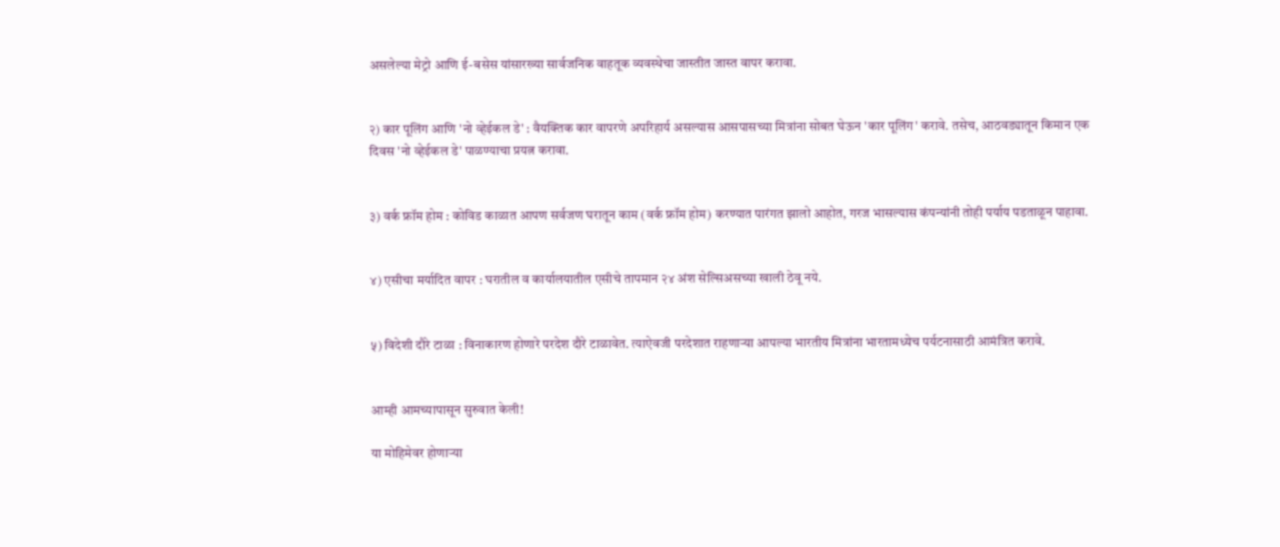असलेल्या मेट्रो आणि ई-बसेस यांसारख्या सार्वजनिक वाहतूक व्यवस्थेचा जास्तीत जास्त वापर करावा.


२) कार पूलिंग आणि 'नो व्हेईकल डे' : वैयक्तिक कार वापरणे अपरिहार्य असल्यास आसपासच्या मित्रांना सोबत घेऊन 'कार पूलिंग' करावे. तसेच, आठवड्यातून किमान एक दिवस 'नो व्हेईकल डे' पाळण्याचा प्रयत्न करावा.


३) वर्क फ्रॉम होम : कोविड काळात आपण सर्वजण घरातून काम (वर्क फ्रॉम होम) करण्यात पारंगत झालो आहोत, गरज भासल्यास कंपन्यांनी तोही पर्याय पडताळून पाहावा.


४) एसीचा मर्यादित वापर : घरातील व कार्यालयातील एसीचे तापमान २४ अंश सेल्सिअसच्या खाली ठेवू नये.


५) विदेशी दौरे टाळा : विनाकारण होणारे परदेश दौरे टाळावेत. त्याऐवजी परदेशात राहणाऱ्या आपल्या भारतीय मित्रांना भारतामध्येच पर्यटनासाठी आमंत्रित करावे.


आम्ही आमच्यापासून सुरुवात केली!

या मोहिमेवर होणाऱ्या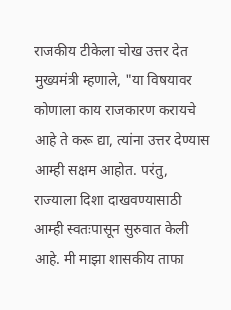राजकीय टीकेला चोख उत्तर देत मुख्यमंत्री म्हणाले, "या विषयावर कोणाला काय राजकारण करायचे आहे ते करू द्या, त्यांना उत्तर देण्यास आम्ही सक्षम आहोत. परंतु, राज्याला दिशा दाखवण्यासाठी आम्ही स्वतःपासून सुरुवात केली आहे. मी माझा शासकीय ताफा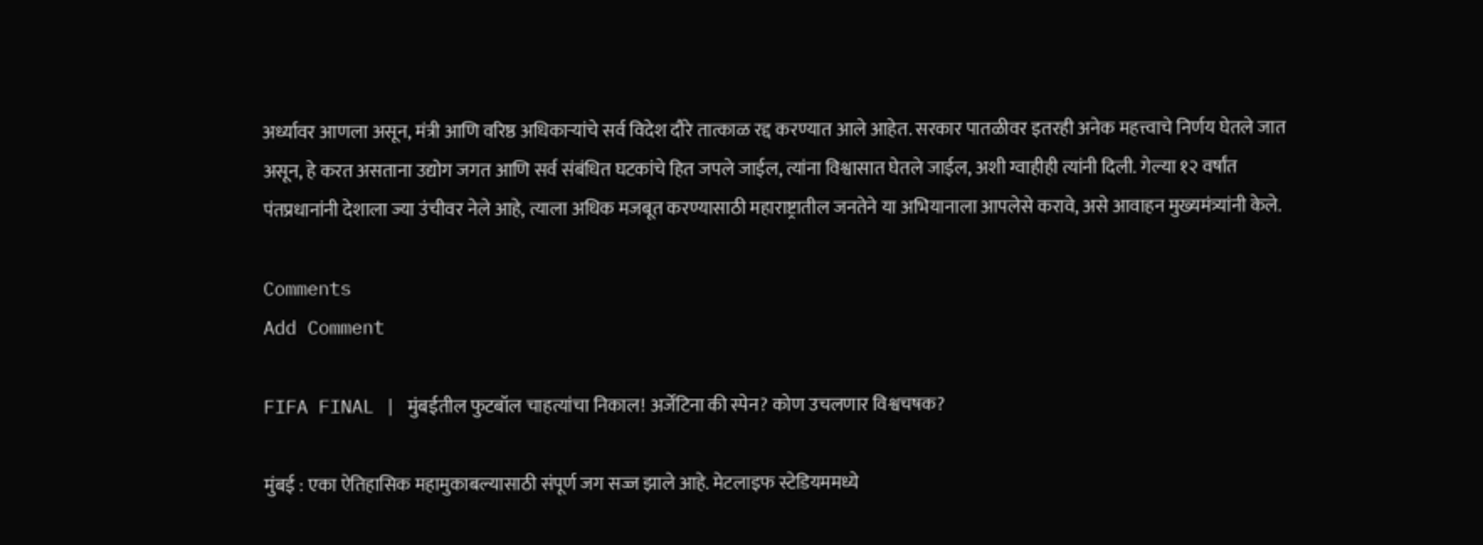अर्ध्यावर आणला असून, मंत्री आणि वरिष्ठ अधिकाऱ्यांचे सर्व विदेश दौरे तात्काळ रद्द करण्यात आले आहेत. सरकार पातळीवर इतरही अनेक महत्त्वाचे निर्णय घेतले जात असून, हे करत असताना उद्योग जगत आणि सर्व संबंधित घटकांचे हित जपले जाईल, त्यांना विश्वासात घेतले जाईल, अशी ग्वाहीही त्यांनी दिली. गेल्या १२ वर्षांत पंतप्रधानांनी देशाला ज्या उंचीवर नेले आहे, त्याला अधिक मजबूत करण्यासाठी महाराष्ट्रातील जनतेने या अभियानाला आपलेसे करावे, असे आवाहन मुख्यमंत्र्यांनी केले.

Comments
Add Comment

FIFA FINAL | मुंबईतील फुटबॉल चाहत्यांचा निकाल! अर्जेंटिना की स्पेन? कोण उचलणार विश्वचषक?

मुंबई : एका ऐतिहासिक महामुकाबल्यासाठी संपूर्ण जग सज्ज झाले आहे. मेटलाइफ स्टेडियममध्ये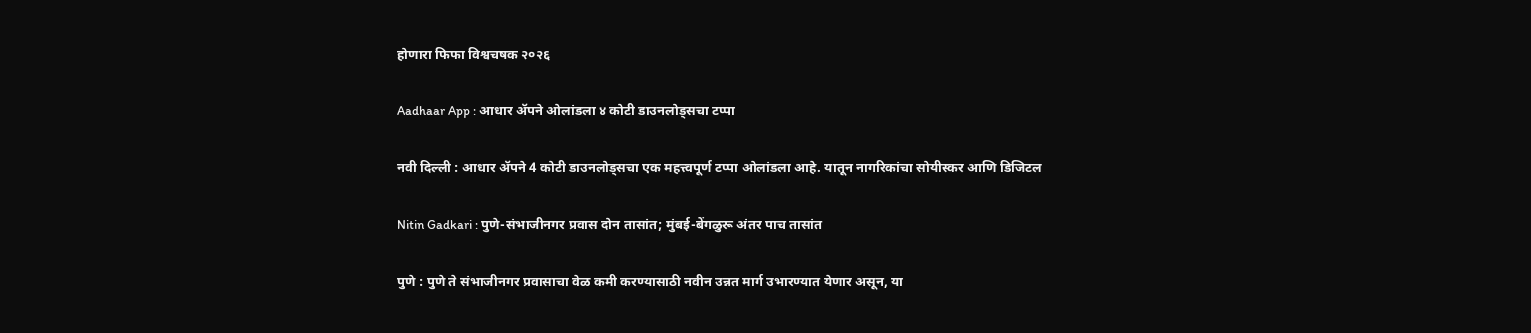होणारा फिफा विश्वचषक २०२६

Aadhaar App : आधार ॲपने ओलांडला ४ कोटी डाउनलोड्सचा टप्पा

नवी दिल्ली : आधार ॲपने 4 कोटी डाउनलोड्सचा एक महत्त्वपूर्ण टप्पा ओलांडला आहे. यातून नागरिकांचा सोयीस्कर आणि डिजिटल

Nitin Gadkari : पुणे-संभाजीनगर प्रवास दोन तासांत; मुंबई-बेंगळुरू अंतर पाच तासांत

पुणे : पुणे ते संभाजीनगर प्रवासाचा वेळ कमी करण्यासाठी नवीन उन्नत मार्ग उभारण्यात येणार असून, या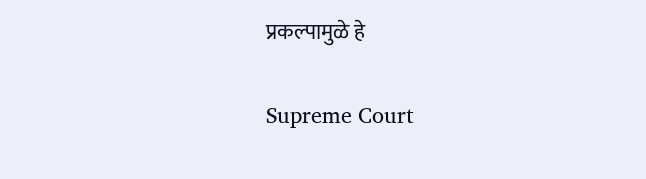प्रकल्पामुळे हे

Supreme Court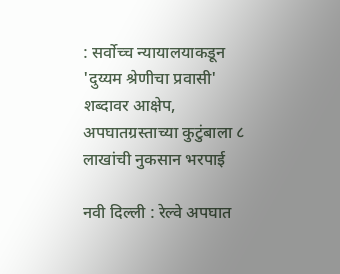: सर्वोच्च न्यायालयाकडून 'दुय्यम श्रेणीचा प्रवासी' शब्दावर आक्षेप, अपघातग्रस्ताच्या कुटुंबाला ८ लाखांची नुकसान भरपाई

नवी दिल्ली : रेल्वे अपघात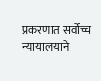प्रकरणात सर्वोच्च न्यायालयाने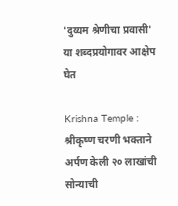'दुय्यम श्रेणीचा प्रवासी' या शब्दप्रयोगावर आक्षेप घेत

Krishna Temple : श्रीकृष्ण चरणी भक्ताने अर्पण केली २० लाखांची सोन्याची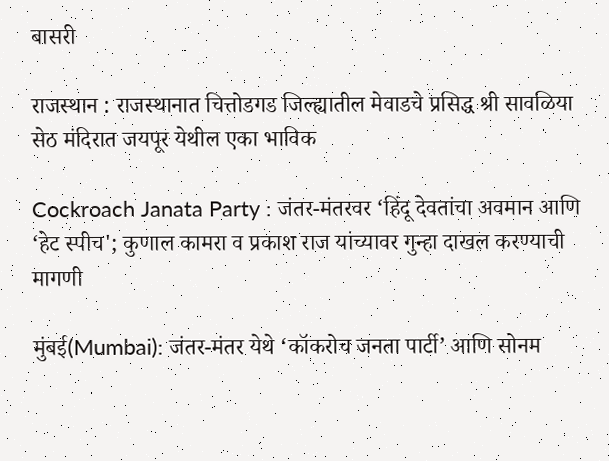बासरी

राजस्थान : राजस्थानात चित्तोडगड जिल्ह्यातील मेवाडचे प्रसिद्ध श्री सावळिया सेठ मंदिरात जयपूर येथील एका भाविक

Cockroach Janata Party : जंतर-मंतरवर ‘हिंदू देवतांचा अवमान आणि ‘हेट स्पीच'; कुणाल कामरा व प्रकाश राज यांच्यावर गुन्हा दाखल करण्याची मागणी

मुंबई(Mumbai): जंतर-मंतर येथे ‘कॉकरोच जनता पार्टी’ आणि सोनम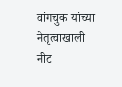वांगचुक यांच्या नेतृत्वाखाली नीट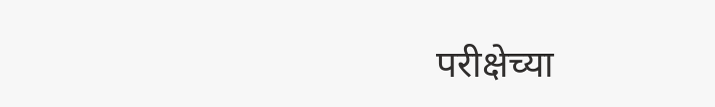परीक्षेच्या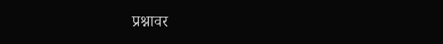प्रश्नावर